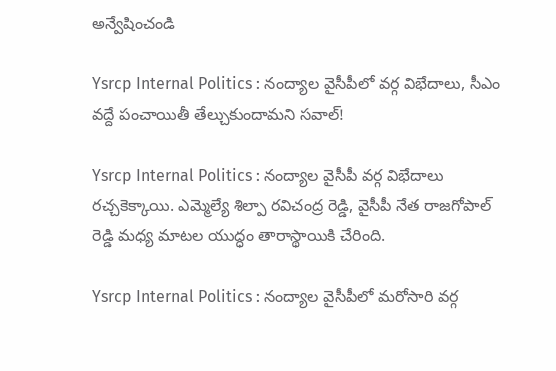అన్వేషించండి

Ysrcp Internal Politics : నంద్యాల వైసీపీలో వర్గ విభేదాలు, సీఎం వద్దే పంచాయితీ తేల్చుకుందామని సవాల్!

Ysrcp Internal Politics : నంద్యాల వైసీపీ వర్గ విభేదాలు రచ్చకెక్కాయి. ఎమ్మెల్యే శిల్పా రవిచంద్ర రెడ్డి, వైసీపీ నేత రాజగోపాల్ రెడ్డి మధ్య మాటల యుద్ధం తారాస్థాయికి చేరింది.

Ysrcp Internal Politics : నంద్యాల వైసీపీలో మరోసారి వర్గ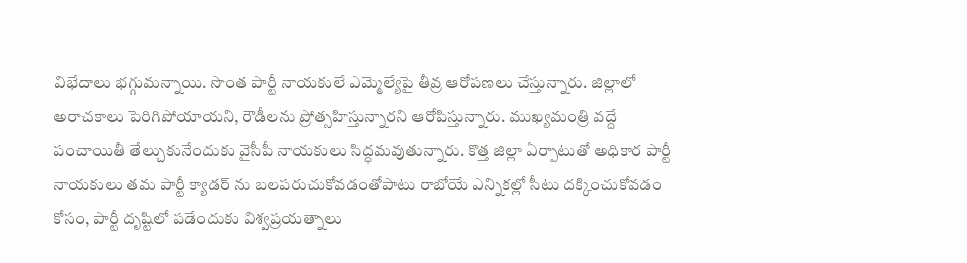విభేదాలు భగ్గుమన్నాయి. సొంత పార్టీ నాయకులే ఎమ్మెల్యేపై తీవ్ర ఆరోపణలు చేస్తున్నారు. జిల్లాలో అరాచకాలు పెరిగిపోయాయని, రౌడీలను ప్రోత్సహిస్తున్నారని ఆరోపిస్తున్నారు. ముఖ్యమంత్రి వద్దే పంచాయితీ తేల్చుకునేందుకు వైసీపీ నాయకులు సిద్ధమవుతున్నారు. కొత్త జిల్లా ఏర్పాటుతో అధికార పార్టీ నాయకులు తమ పార్టీ క్యాడర్ ను బలపరుచుకోవడంతోపాటు రాబోయే ఎన్నికల్లో సీటు దక్కించుకోవడం కోసం, పార్టీ దృష్టిలో పడేందుకు విశ్వప్రయత్నాలు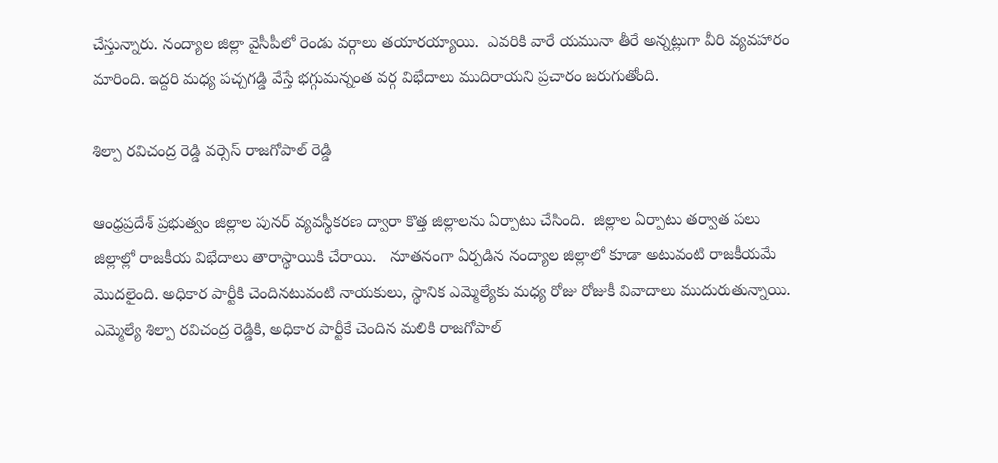చేస్తున్నారు. నంద్యాల జిల్లా వైసీపీలో రెండు వర్గాలు తయారయ్యాయి.  ఎవరికి వారే యమునా తీరే అన్నట్లుగా వీరి వ్యవహారం మారింది. ఇద్దరి మధ్య పచ్చగడ్డి వేస్తే భగ్గుమన్నంత వర్గ విభేదాలు ముదిరాయని ప్రచారం జరుగుతోంది.

శిల్పా రవిచంద్ర రెడ్డి వర్సెస్ రాజగోపాల్ రెడ్డి

ఆంధ్రప్రదేశ్ ప్రభుత్వం జిల్లాల పునర్ వ్యవస్థీకరణ ద్వారా కొత్త జిల్లాలను ఏర్పాటు చేసింది.  జిల్లాల ఏర్పాటు తర్వాత పలు జిల్లాల్లో రాజకీయ విభేదాలు తారాస్థాయికి చేరాయి.   నూతనంగా ఏర్పడిన నంద్యాల జిల్లాలో కూడా అటువంటి రాజకీయమే మొదలైంది. అధికార పార్టీకి చెందినటువంటి నాయకులు, స్థానిక ఎమ్మెల్యేకు మధ్య రోజు రోజుకీ వివాదాలు ముదురుతున్నాయి.  ఎమ్మెల్యే శిల్పా రవిచంద్ర రెడ్డికి, అధికార పార్టీకే చెందిన మలికి రాజగోపాల్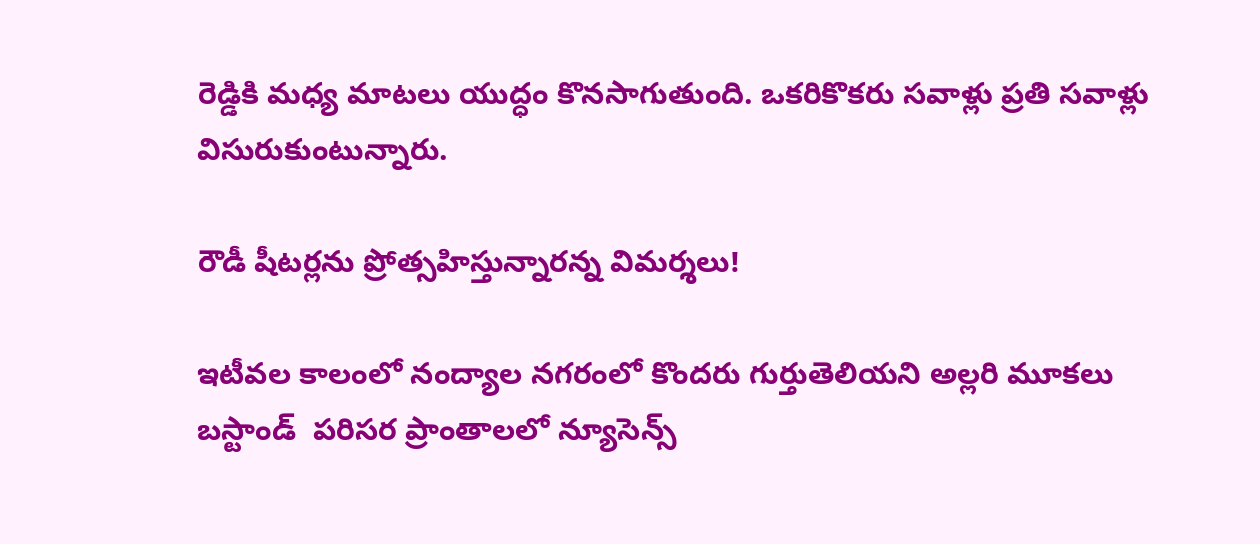రెడ్డికి మధ్య మాటలు యుద్ధం కొనసాగుతుంది. ఒకరికొకరు సవాళ్లు ప్రతి సవాళ్లు విసురుకుంటున్నారు.

రౌడీ షీటర్లను ప్రోత్సహిస్తున్నారన్న విమర్శలు!

ఇటీవల కాలంలో నంద్యాల నగరంలో కొందరు గుర్తుతెలియని అల్లరి మూకలు బస్టాండ్  పరిసర ప్రాంతాలలో న్యూసెన్స్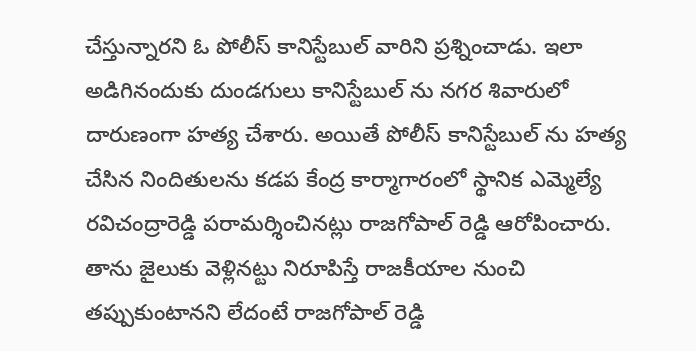చేస్తున్నారని ఓ పోలీస్ కానిస్టేబుల్ వారిని ప్రశ్నించాడు. ఇలా అడిగినందుకు దుండగులు కానిస్టేబుల్ ను నగర శివారులో దారుణంగా హత్య చేశారు. అయితే పోలీస్ కానిస్టేబుల్ ను హత్య చేసిన నిందితులను కడప కేంద్ర కార్మాగారంలో స్థానిక ఎమ్మెల్యే రవిచంద్రారెడ్డి పరామర్శించినట్లు రాజగోపాల్ రెడ్డి ఆరోపించారు.  తాను జైలుకు వెళ్లినట్టు నిరూపిస్తే రాజకీయాల నుంచి తప్పుకుంటానని లేదంటే రాజగోపాల్ రెడ్డి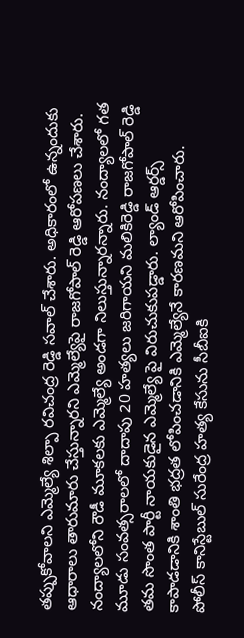తప్పుకోవాలని ఎమ్మెల్యే శిల్పా రవిచంద్ర రెడ్డి సవాల్ చేశారు. అధికారంలో ఉన్నందుకు ఆధారాలు తారుమారు చేస్తున్నారని ఎమ్మెల్యేపై రాజగోపాల్ రెడ్డి ఆరోపణలు చేశారు.  నంద్యాలలోని రౌడీ మూకలకు ఎమ్మెల్యే అండగా నిలుస్తున్నారన్నారు. నంద్యాలలో గత మూడు సంవత్సరాలలో దాదాపు 20 హత్యలు జరిగాయని మలికిరెడ్డి రాజగోపాల్ రెడ్డి తమ సొంత పార్టీ నాయకుడైన ఎమ్మెల్యే పై విరుచుకుపడ్డారు. ల్యాండ్ ఆర్డర్స్ కాపాడడానికి శాంతి భద్రత లోపించడానికి ఎమ్మెల్యేనే కారణమని ఆరోపించారు.  పోలీస్ కానిస్టేబుల్ సురేంద్ర హత్య కేసును సీబీఐకి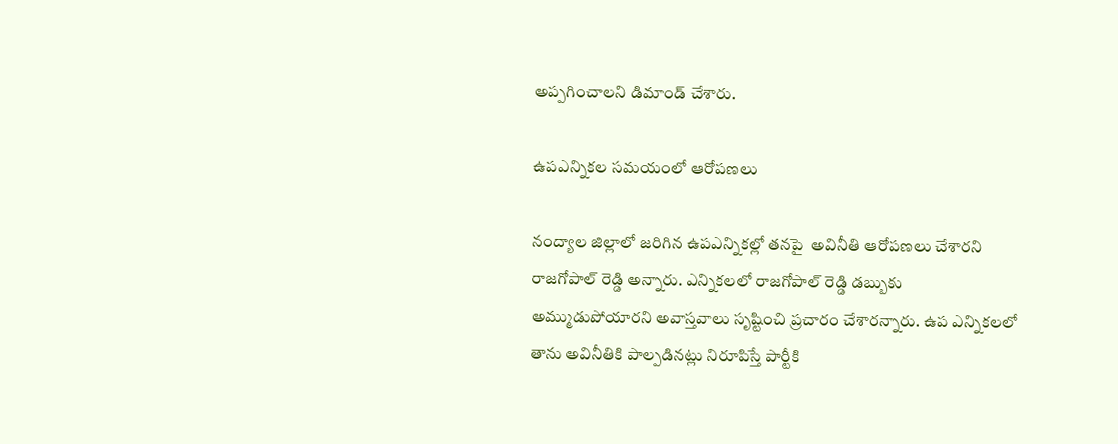అప్పగించాలని డిమాండ్ చేశారు.

ఉపఎన్నికల సమయంలో ఆరోపణలు

నంద్యాల జిల్లాలో జరిగిన ఉపఎన్నికల్లో తనపై  అవినీతి ఆరోపణలు చేశారని రాజగోపాల్ రెడ్డి అన్నారు. ఎన్నికలలో రాజగోపాల్ రెడ్డి డబ్బుకు అమ్ముడుపోయారని అవాస్తవాలు సృష్టించి ప్రచారం చేశారన్నారు. ఉప ఎన్నికలలో తాను అవినీతికి పాల్పడినట్లు నిరూపిస్తే పార్టీకి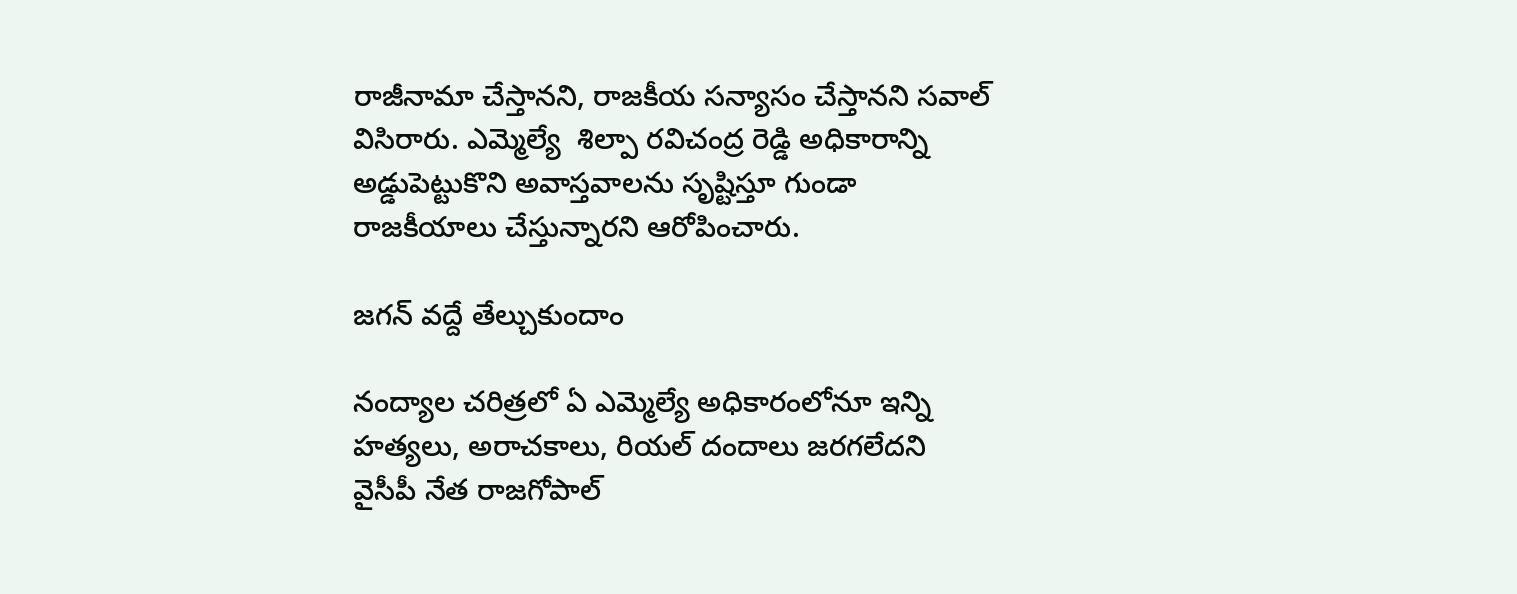రాజీనామా చేస్తానని, రాజకీయ సన్యాసం చేస్తానని సవాల్ విసిరారు. ఎమ్మెల్యే  శిల్పా రవిచంద్ర రెడ్డి అధికారాన్ని అడ్డుపెట్టుకొని అవాస్తవాలను సృష్టిస్తూ గుండా రాజకీయాలు చేస్తున్నారని ఆరోపించారు.

జగన్ వద్దే తేల్చుకుందాం

నంద్యాల చరిత్రలో ఏ ఎమ్మెల్యే అధికారంలోనూ ఇన్ని హత్యలు, అరాచకాలు, రియల్ దందాలు జరగలేదని వైసీపీ నేత రాజగోపాల్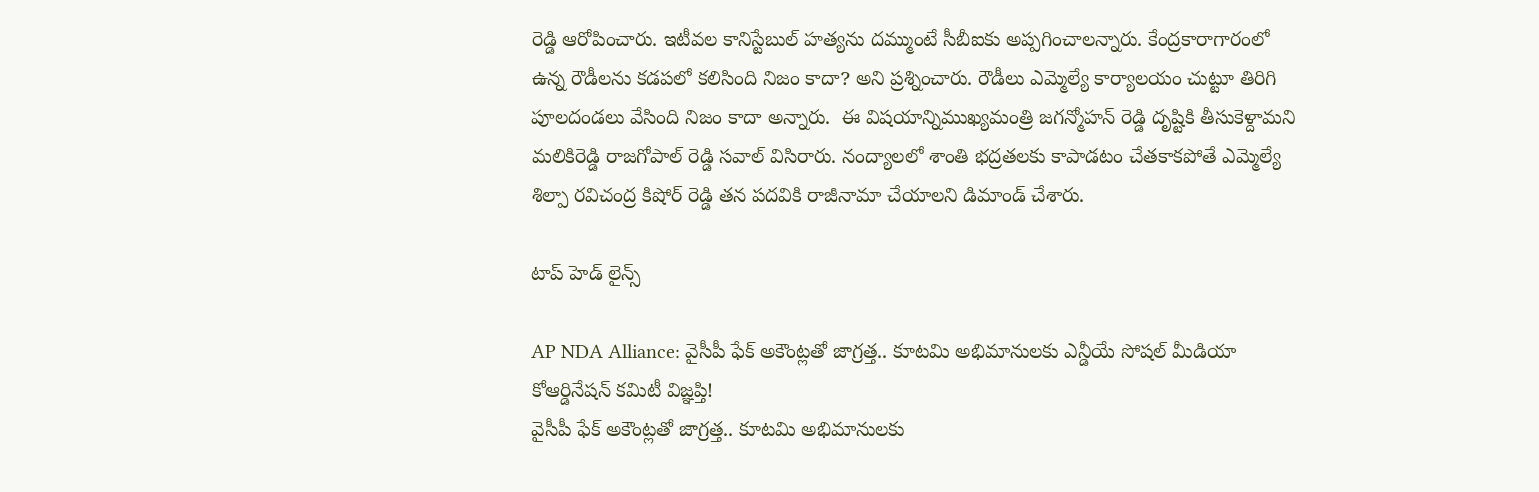రెడ్డి ఆరోపించారు. ఇటీవల కానిస్టేబుల్ హత్యను దమ్ముంటే సీబీఐకు అప్పగించాలన్నారు. కేంద్రకారాగారంలో ఉన్న రౌడీలను కడపలో కలిసింది నిజం కాదా? అని ప్రశ్నించారు. రౌడీలు ఎమ్మెల్యే కార్యాలయం చుట్టూ తిరిగి పూలదండలు వేసింది నిజం కాదా అన్నారు.  ఈ విషయాన్నిముఖ్యమంత్రి జగన్మోహన్ రెడ్డి దృష్టికి తీసుకెళ్దామని మలికిరెడ్డి రాజగోపాల్ రెడ్డి సవాల్ విసిరారు. నంద్యాలలో శాంతి భద్రతలకు కాపాడటం చేతకాకపోతే ఎమ్మెల్యే శిల్పా రవిచంద్ర కిషోర్ రెడ్డి తన పదవికి రాజీనామా చేయాలని డిమాండ్ చేశారు.

టాప్ హెడ్ లైన్స్

AP NDA Alliance: వైసీపీ ఫేక్ అకౌంట్లతో జాగ్రత్త.. కూటమి అభిమానులకు ఎన్డీయే సోషల్ మీడియా కోఆర్డినేషన్ కమిటీ విజ్ఞప్తి!
వైసీపీ ఫేక్ అకౌంట్లతో జాగ్రత్త.. కూటమి అభిమానులకు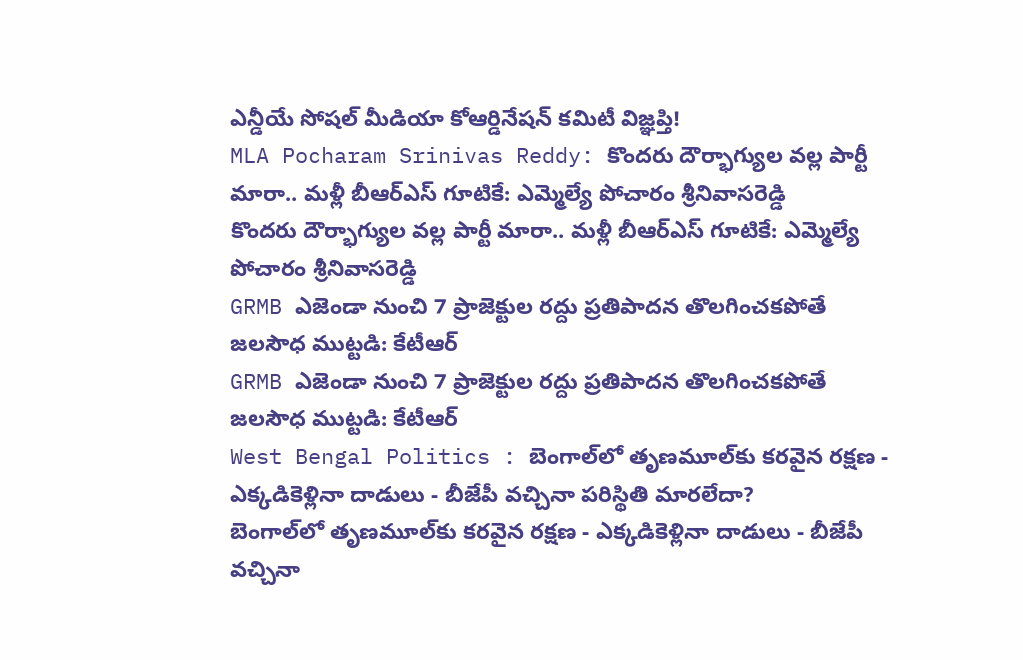ఎన్డీయే సోషల్ మీడియా కోఆర్డినేషన్ కమిటీ విజ్ఞప్తి!
MLA Pocharam Srinivas Reddy: కొందరు దౌర్భాగ్యుల వల్ల పార్టీ మారా.. మళ్లీ బీఆర్ఎస్‌ గూటికే: ఎమ్మెల్యే పోచారం శ్రీనివాసరెడ్డి
కొందరు దౌర్భాగ్యుల వల్ల పార్టీ మారా.. మళ్లీ బీఆర్ఎస్‌ గూటికే: ఎమ్మెల్యే పోచారం శ్రీనివాసరెడ్డి
GRMB ఎజెండా నుంచి 7 ప్రాజెక్టుల రద్దు ప్రతిపాదన తొలగించకపోతే జలసౌధ ముట్టడి: కేటీఆర్
GRMB ఎజెండా నుంచి 7 ప్రాజెక్టుల రద్దు ప్రతిపాదన తొలగించకపోతే జలసౌధ ముట్టడి: కేటీఆర్
West Bengal Politics : బెంగాల్‌లో తృణమూల్‌కు కరవైన రక్షణ - ఎక్కడికెళ్లినా దాడులు - బీజేపీ వచ్చినా పరిస్థితి మారలేదా?
బెంగాల్‌లో తృణమూల్‌కు కరవైన రక్షణ - ఎక్కడికెళ్లినా దాడులు - బీజేపీ వచ్చినా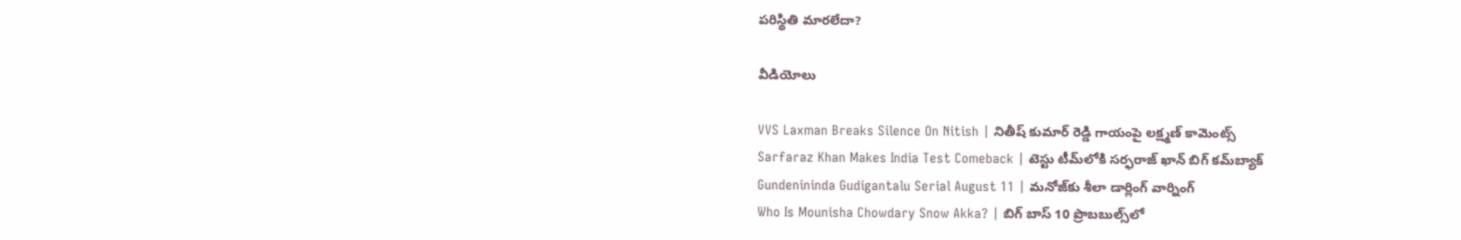పరిస్థితి మారలేదా?

వీడియోలు

VVS Laxman Breaks Silence On Nitish | నితీష్ కుమార్ రెడ్డి గాయంపై లక్ష్మణ్ కామెంట్స్
Sarfaraz Khan Makes India Test Comeback | టెస్టు టీమ్‌లోకి సర్ఫరాజ్ ఖాన్ బిగ్ కమ్‌బ్యాక్
Gundenininda Gudigantalu Serial August 11 | మనోజ్‌కు శీలా డార్లింగ్ వార్నింగ్
Who Is Mounisha Chowdary Snow Akka? | బిగ్ బాస్ 10 ప్రొబబుల్స్‌లో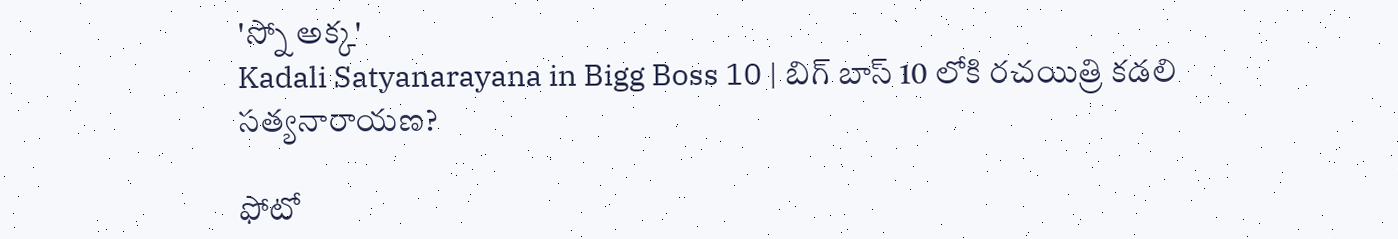'స్నో అక్క'
Kadali Satyanarayana in Bigg Boss 10 | బిగ్ బాస్ 10 లోకి రచయిత్రి కడలి సత్యనారాయణ?

ఫోటో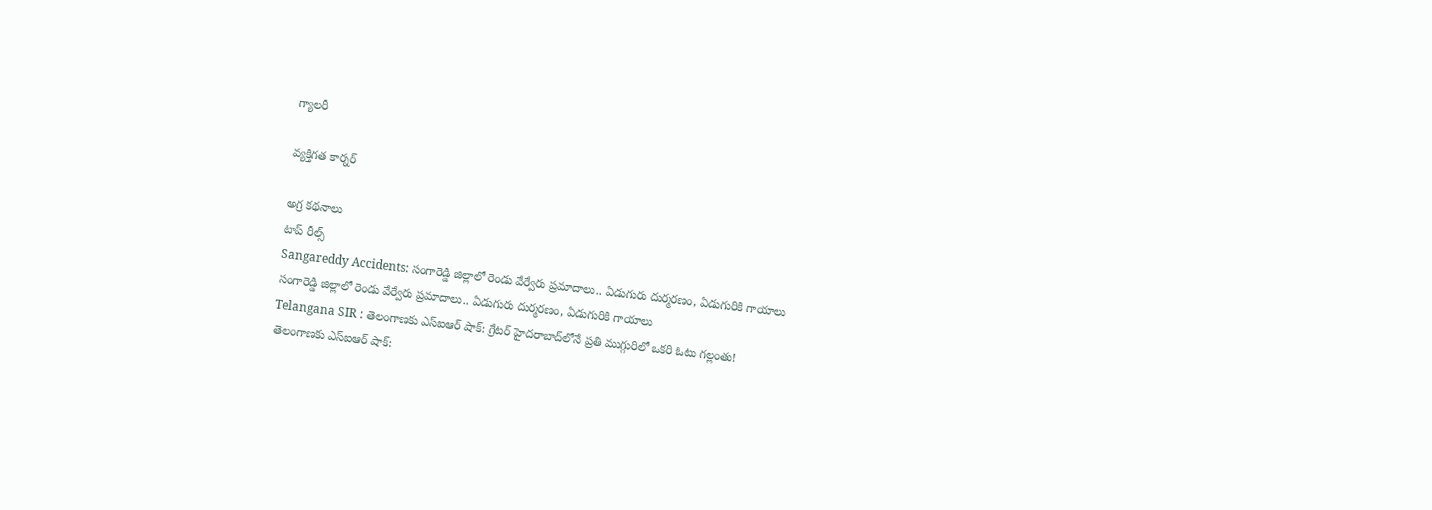గ్యాలరీ

వ్యక్తిగత కార్నర్

అగ్ర కథనాలు
టాప్ రీల్స్
Sangareddy Accidents: సంగారెడ్డి జిల్లాలో రెండు వేర్వేరు ప్రమాదాలు.. ఏడుగురు దుర్మరణం, ఏడుగురికి గాయాలు
సంగారెడ్డి జిల్లాలో రెండు వేర్వేరు ప్రమాదాలు.. ఏడుగురు దుర్మరణం, ఏడుగురికి గాయాలు
Telangana SIR : తెలంగాణకు ఎస్ఐఆర్ షాక్: గ్రేటర్ హైదరాబాద్‌లోనే ప్రతి ముగ్గురిలో ఒకరి ఓటు గల్లంతు!
తెలంగాణకు ఎస్ఐఆర్ షాక్: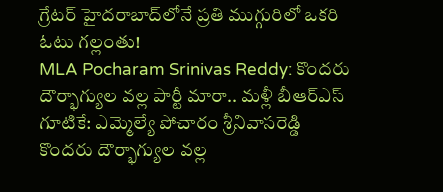గ్రేటర్ హైదరాబాద్‌లోనే ప్రతి ముగ్గురిలో ఒకరి ఓటు గల్లంతు!
MLA Pocharam Srinivas Reddy: కొందరు దౌర్భాగ్యుల వల్ల పార్టీ మారా.. మళ్లీ బీఆర్ఎస్‌ గూటికే: ఎమ్మెల్యే పోచారం శ్రీనివాసరెడ్డి
కొందరు దౌర్భాగ్యుల వల్ల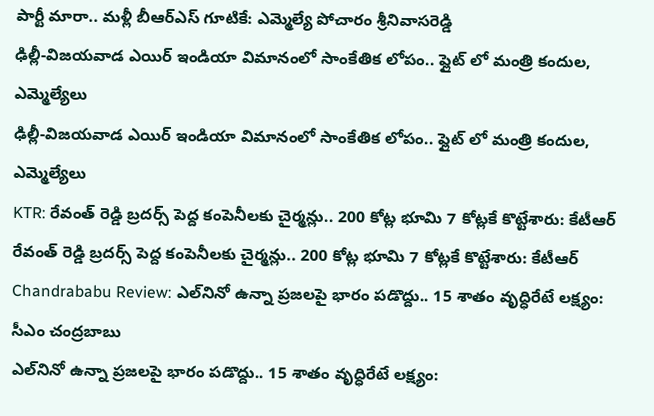పార్టీ మారా.. మళ్లీ బీఆర్ఎస్‌ గూటికే: ఎమ్మెల్యే పోచారం శ్రీనివాసరెడ్డి
ఢిల్లీ-విజయవాడ ఎయిర్ ఇండియా విమానంలో సాంకేతిక లోపం.. ఫ్లైట్ లో మంత్రి కందుల, ఎమ్మెల్యేలు
ఢిల్లీ-విజయవాడ ఎయిర్ ఇండియా విమానంలో సాంకేతిక లోపం.. ఫ్లైట్ లో మంత్రి కందుల, ఎమ్మెల్యేలు
KTR: రేవంత్ రెడ్డి బ్రదర్స్ పెద్ద కంపెనీలకు చైర్మన్లు.. 200 కోట్ల భూమి 7 కోట్లకే కొట్టేశారు: కేటీఆర్
రేవంత్ రెడ్డి బ్రదర్స్ పెద్ద కంపెనీలకు చైర్మన్లు.. 200 కోట్ల భూమి 7 కోట్లకే కొట్టేశారు: కేటీఆర్
Chandrababu Review: ఎల్‌నినో ఉన్నా ప్రజలపై భారం పడొద్దు.. 15 శాతం వృద్ధిరేటే లక్ష్యం: సీఎం చంద్రబాబు
ఎల్‌నినో ఉన్నా ప్రజలపై భారం పడొద్దు.. 15 శాతం వృద్ధిరేటే లక్ష్యం: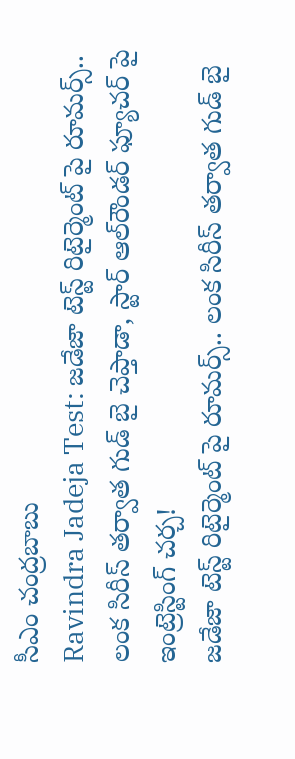సీఎం చంద్రబాబు
Ravindra Jadeja Test: జడేజా టెస్ట్ రిటైర్మెంట్ పై రూమర్స్.. లంక సిరీస్ తర్వాత గుడ్ బై చెప్తాడా, స్టార్ ఆల్‌రౌండర్ ఫ్యూచర్ పై ఇంట్రెస్టింగ్ చ‌ర్చ‌!
జడేజా టెస్ట్ రిటైర్మెంట్ పై రూమర్స్.. లంక సిరీస్ తర్వాత గుడ్ బై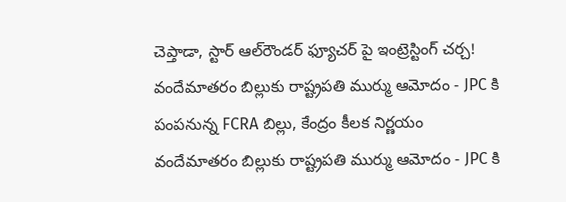చెప్తాడా, స్టార్ ఆల్‌రౌండర్ ఫ్యూచర్ పై ఇంట్రెస్టింగ్ చ‌ర్చ‌!
వందేమాతరం బిల్లుకు రాష్ట్రపతి ముర్ము ఆమోదం - JPC కి పంపనున్న FCRA బిల్లు, కేంద్రం కీలక నిర్ణయం
వందేమాతరం బిల్లుకు రాష్ట్రపతి ముర్ము ఆమోదం - JPC కి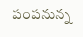పంపనున్న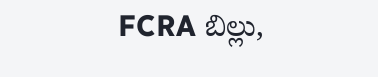FCRA బిల్లు,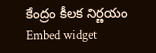కేంద్రం కీలక నిర్ణయం
Embed widget